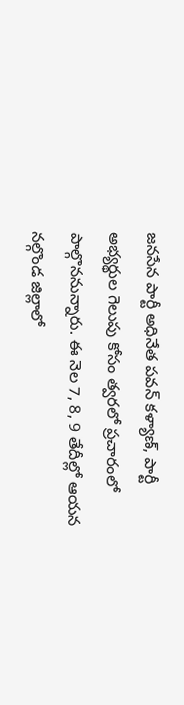జనసేన పార్టీ అధినేత పవన్ కళ్యాణ్, పార్టీ అభ్యర్థుల గెలుపు కోసం త్వరలో ప్రచారంలో పాల్గొననున్నారు. ఈ నెల 7, 8, 9 తేదీల్లో ఆయన నల్గొండ జిల్లాలో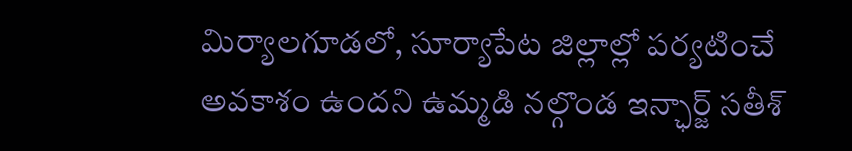మిర్యాలగూడలో, సూర్యాపేట జిల్లాల్లో పర్యటించే అవకాశం ఉందని ఉమ్మడి నల్గొండ ఇన్ఛార్జ్ సతీశ్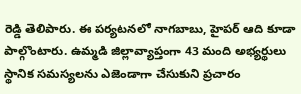రెడ్డి తెలిపారు. ఈ పర్యటనలో నాగబాబు, హైపర్ ఆది కూడా పాల్గొంటారు. ఉమ్మడి జిల్లావ్యాప్తంగా 43 మంది అభ్యర్థులు స్థానిక సమస్యలను ఎజెండాగా చేసుకుని ప్రచారం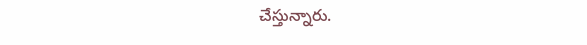చేస్తున్నారు.